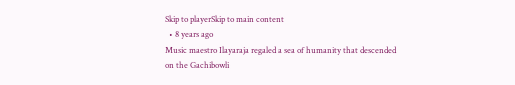Skip to playerSkip to main content
  • 8 years ago
Music maestro Ilayaraja regaled a sea of humanity that descended on the Gachibowli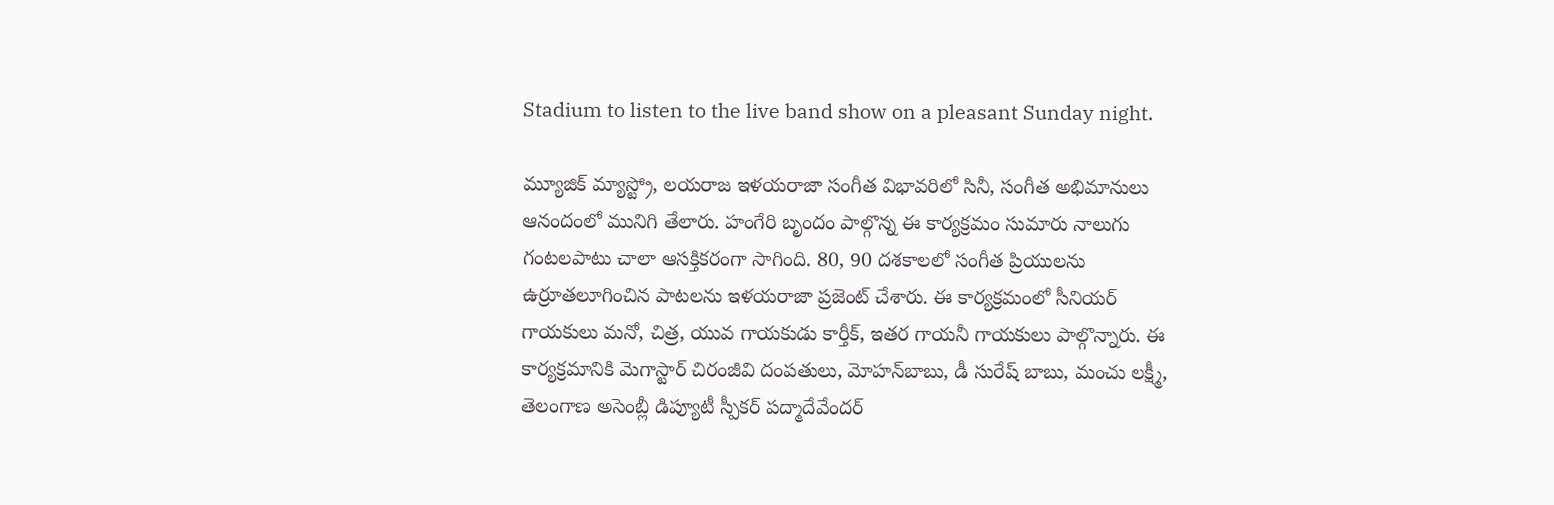Stadium to listen to the live band show on a pleasant Sunday night.

మ్యూజిక్ మ్యాస్ట్రో, లయరాజ ఇళయరాజా సంగీత విభావరిలో సినీ, సంగీత అభిమానులు ఆనందంలో మునిగి తేలారు. హంగేరి బృందం పాల్గొన్న ఈ కార్యక్రమం సుమారు నాలుగు గంటలపాటు చాలా ఆసక్తికరంగా సాగింది. 80, 90 దశకాలలో సంగీత ప్రియులను ఉర్రూతలూగించిన పాటలను ఇళయరాజా ప్రజెంట్ చేశారు. ఈ కార్యక్రమంలో సీనియర్ గాయకులు మనో, చిత్ర, యువ గాయకుడు కార్తీక్, ఇతర గాయనీ గాయకులు పాల్గొన్నారు. ఈ కార్యక్రమానికి మెగాస్టార్ చిరంజీవి దంపతులు, మోహన్‌బాబు, డీ సురేష్ బాబు, మంచు లక్ష్మీ, తెలంగాణ అసెంబ్లీ డిప్యూటీ స్పీకర్ పద్మాదేవేందర్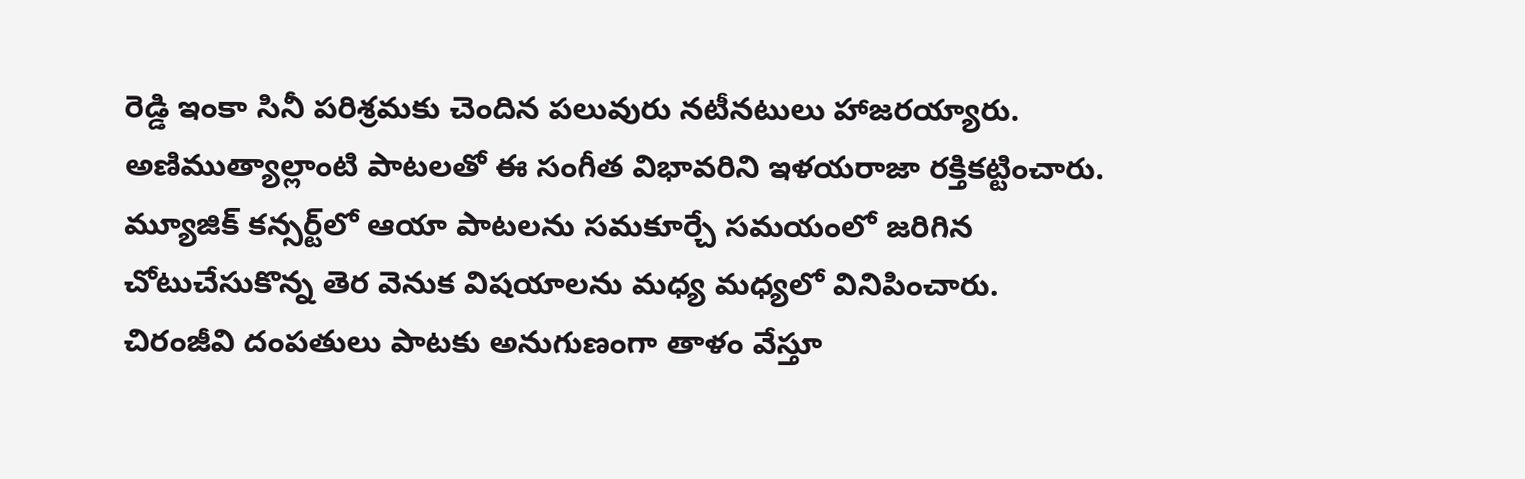రెడ్డి ఇంకా సినీ పరిశ్రమకు చెందిన పలువురు నటీనటులు హాజరయ్యారు.
అణిముత్యాల్లాంటి పాటలతో ఈ సంగీత విభావరిని ఇళయరాజా రక్తికట్టించారు. మ్యూజిక్ కన్సర్ట్‌లో ఆయా పాటలను సమకూర్చే సమయంలో జరిగిన చోటుచేసుకొన్న తెర వెనుక విషయాలను మధ్య మధ్యలో వినిపించారు.
చిరంజీవి దంపతులు పాటకు అనుగుణంగా తాళం వేస్తూ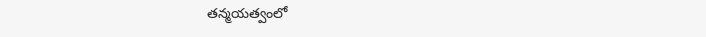తన్మయత్వంలో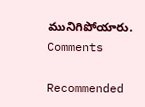మునిగిపోయారు.
Comments

Recommended